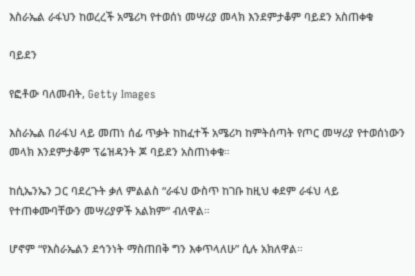እስራኤል ራፋህን ከወረረች አሜሪካ የተወሰነ መሣሪያ መላክ እንደምታቆም ባይደን አስጠቀቁ

ባይደን

የፎቶው ባለመብት, Getty Images

እስራኤል በራፋህ ላይ መጠነ ሰፊ ጥቃት ከከፈተች አሜሪካ ከምትሰጣት የጦር መሣሪያ የተወሰነውን መላክ እንደምታቆም ፕሬዝዳንት ጆ ባይደን አስጠነቀቁ።

ከሲኤንኤን ጋር ባደረጉት ቃለ ምልልስ “ራፋህ ውስጥ ከገቡ ከዚህ ቀደም ራፋህ ላይ የተጠቀሙባቸውን መሣሪያዎች አልክም” ብለዋል።

ሆኖም “የእስራኤልን ደኅንነት ማስጠበቅ ግን እቀጥላለሁ” ሲሉ አክለዋል።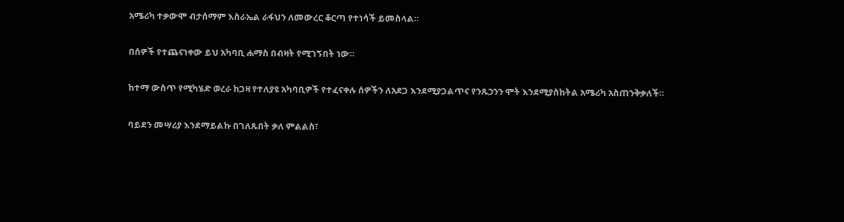አሜሪካ ተቃውሞ ብታሰማም እስራኤል ራፋህን ለመውረር ቆርጣ የተነሳች ይመስላል።

በሰዎች የተጨናነቀው ይህ አካባቢ ሐማስ በብዛት የሚገኝበት ነው።

ከተማ ውስጥ የሚካሄድ ወረራ ከጋዛ የተለያዩ አካባቢዎች የተፈናቀሉ ሰዎችን ለአደጋ እንደሚያጋልጥና የንጹኃንን ሞት እንደሚያስከትል አሜሪካ አስጠንቅቃለች።

ባይደን መሣሪያ እንደማይልኩ በገለጹበት ቃለ ምልልስ፣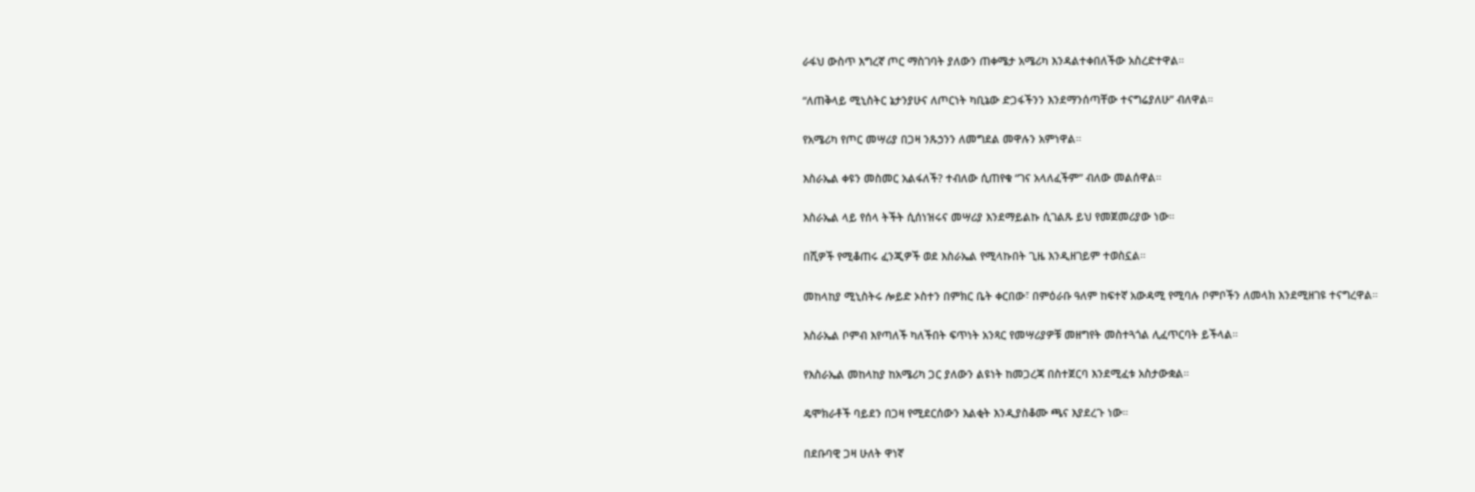ራፋህ ውስጥ እግረኛ ጦር ማስገባት ያለውን ጠቀሜታ አሜሪካ እንዳልተቀበለችው አስረድተዋል።

“ለጠቅላይ ሚኒስትር ኔታንያሁና ለጦርነት ካቢኔው ድጋፋችንን እንደማንሰጣቸው ተናግሬያለሁ” ብለዋል።

የአሜሪካ የጦር መሣሪያ በጋዛ ንጹኃንን ለመግደል መዋሉን አምነዋል።

እስራኤል ቀዩን መስመር አልፋለች? ተብለው ሲጠየቁ “ገና አላለፈችም” ብለው መልሰዋል።

እስራኤል ላይ የሰላ ትችት ሲሰነዝሩና መሣሪያ እንደማይልኩ ሲገልጹ ይህ የመጀመሪያው ነው።

በሺዎች የሚቆጠሩ ፈንጂዎች ወደ እስራኤል የሚላኩበት ጊዜ እንዲዘገይም ተወስኗል።

መከላከያ ሚኒስትሩ ሎይድ ኦስተን በምክር ቤት ቀርበው፣ በምዕራቡ ዓለም ከፍተኛ አውዳሚ የሚባሉ ቦምቦችን ለመላክ እንደሚዘገዩ ተናግረዋል።

እስራኤል ቦምብ እየጣለች ካለችበት ፍጥነት አንጻር የመሣሪያዎቹ መዘግየት መስተጓጎል ሊፈጥርባት ይችላል።

የእስራኤል መከላከያ ከአሜሪካ ጋር ያለውን ልዩነት ከመጋረጃ በስተጀርባ እንደሚፈቱ አስታውቋል።

ዴሞክራቶች ባይደን በጋዛ የሚደርሰውን እልቂት እንዲያስቆሙ ጫና እያደረጉ ነው።

በደቡባዊ ጋዛ ሁለት ዋነኛ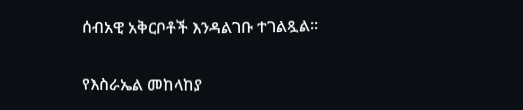ሰብአዊ አቅርቦቶች እንዳልገቡ ተገልጿል።

የእስራኤል መከላከያ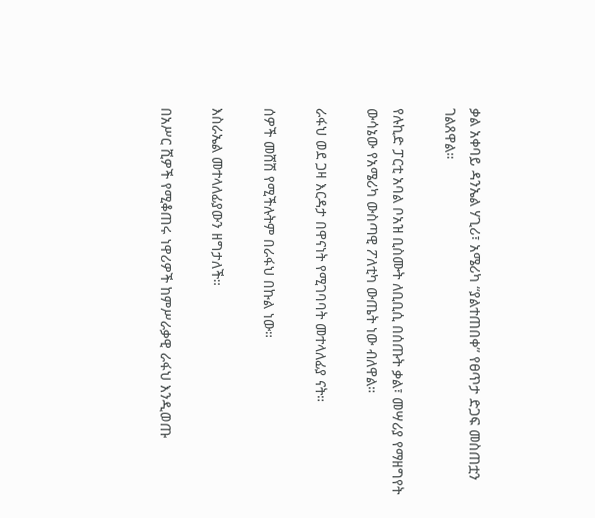ቃል አቀባይ ዳንኤል ሃጊሪ፣ አሜሪካ “ያልተጠበቀ” የፀጥታ ድጋፍ መስጠቷን ገልጸዋል።

የሉኪድ ፓርቲ አባል ቦአዝ ቢስሙት ለቢቢሲ በሰጡት ቃል፣ መሣሪያ የማዘግየት ውሳኔው የአሜሪካ ውስጣዊ ፖለቲካ ውጤት ነው ብለዋል።

ራፋህ ወደ ጋዛ እርዳታ በዋናነት የሚገባባት መተላለፊያ ናት።

ሰዎች መሸሽ የሚችሉትም በራፋህ በኩል ነው።

እስራኤል መተላለፊያውን ዘግታለች።

በአሥር ሺዎች የሚቆጠሩ ነዋሪዎች ከምሥራቃዊ ራፋህ እንዲወጡ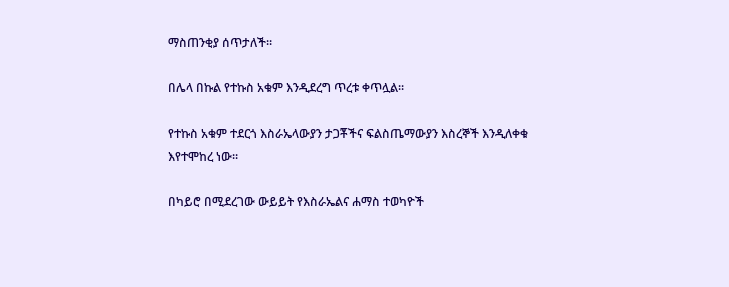ማስጠንቂያ ሰጥታለች።

በሌላ በኩል የተኩስ አቁም እንዲደረግ ጥረቱ ቀጥሏል።

የተኩስ አቁም ተደርጎ እስራኤላውያን ታጋቾችና ፍልስጤማውያን እስረኞች እንዲለቀቁ እየተሞከረ ነው።

በካይሮ በሚደረገው ውይይት የእስራኤልና ሐማስ ተወካዮች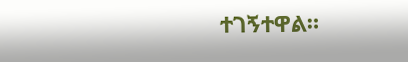ተገኝተዋል።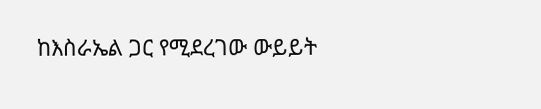ከእስራኤል ጋር የሚደረገው ውይይት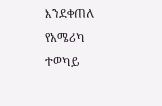እንደቀጠለ የአሜሪካ ተወካይ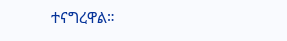ተናግረዋል።